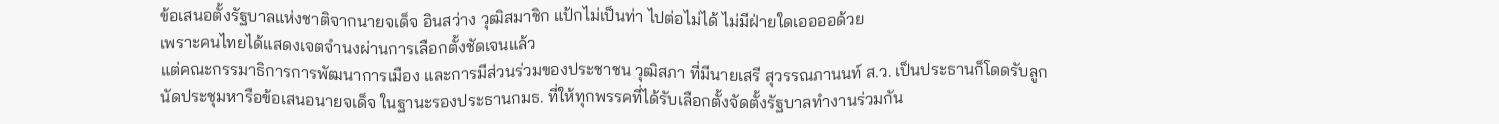ข้อเสนอตั้งรัฐบาลแห่งชาติจากนายจเด็จ อินสว่าง วุฒิสมาชิก แป้กไม่เป็นท่า ไปต่อไม่ได้ ไม่มีฝ่ายใดเออออด้วย
เพราะคนไทยได้แสดงเจตจำนงผ่านการเลือกตั้งชัดเจนแล้ว
แต่คณะกรรมาธิการการพัฒนาการเมือง และการมีส่วนร่วมของประชาชน วุฒิสภา ที่มีนายเสรี สุวรรณภานนท์ ส.ว. เป็นประธานก็โดดรับลูก
นัดประชุมหารือข้อเสนอนายจเด็จ ในฐานะรองประธานกมธ. ที่ให้ทุกพรรคที่ได้รับเลือกตั้งจัดตั้งรัฐบาลทำงานร่วมกัน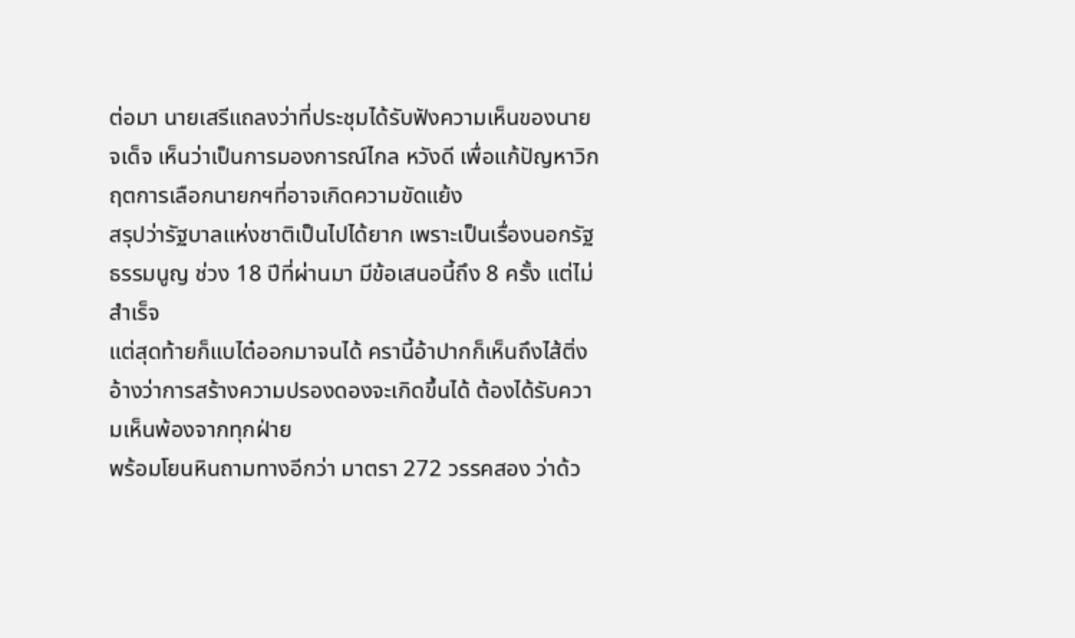ต่อมา นายเสรีแถลงว่าที่ประชุมได้รับฟังความเห็นของนายจเด็จ เห็นว่าเป็นการมองการณ์ไกล หวังดี เพื่อแก้ปัญหาวิกฤตการเลือกนายกฯที่อาจเกิดความขัดแย้ง
สรุปว่ารัฐบาลแห่งชาติเป็นไปได้ยาก เพราะเป็นเรื่องนอกรัฐธรรมนูญ ช่วง 18 ปีที่ผ่านมา มีข้อเสนอนี้ถึง 8 ครั้ง แต่ไม่สำเร็จ
แต่สุดท้ายก็แบไต๋ออกมาจนได้ ครานี้อ้าปากก็เห็นถึงไส้ติ่ง
อ้างว่าการสร้างความปรองดองจะเกิดขึ้นได้ ต้องได้รับความเห็นพ้องจากทุกฝ่าย
พร้อมโยนหินถามทางอีกว่า มาตรา 272 วรรคสอง ว่าด้ว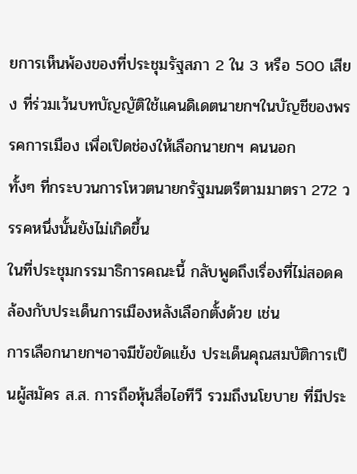ยการเห็นพ้องของที่ประชุมรัฐสภา 2 ใน 3 หรือ 500 เสียง ที่ร่วมเว้นบทบัญญัติใช้แคนดิเดตนายกฯในบัญชีของพรรคการเมือง เพื่อเปิดช่องให้เลือกนายกฯ คนนอก
ทั้งๆ ที่กระบวนการโหวตนายกรัฐมนตรีตามมาตรา 272 วรรคหนึ่งนั้นยังไม่เกิดขึ้น
ในที่ประชุมกรรมาธิการคณะนี้ กลับพูดถึงเรื่องที่ไม่สอดคล้องกับประเด็นการเมืองหลังเลือกตั้งด้วย เช่น
การเลือกนายกฯอาจมีข้อขัดแย้ง ประเด็นคุณสมบัติการเป็นผู้สมัคร ส.ส. การถือหุ้นสื่อไอทีวี รวมถึงนโยบาย ที่มีประ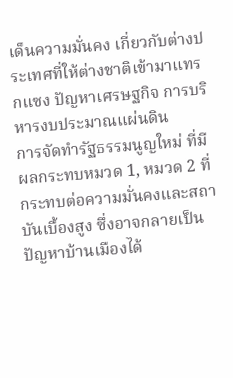เด็นความมั่นคง เกี่ยวกับต่างประเทศที่ให้ต่างชาติเข้ามาแทรกแซง ปัญหาเศรษฐกิจ การบริหารงบประมาณแผ่นดิน
การจัดทำรัฐธรรมนูญใหม่ ที่มีผลกระทบหมวด 1, หมวด 2 ที่กระทบต่อความมั่นคงและสถาบันเบื้องสูง ซึ่งอาจกลายเป็นปัญหาบ้านเมืองได้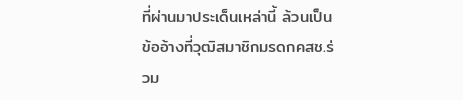ที่ผ่านมาประเด็นเหล่านี้ ล้วนเป็นข้ออ้างที่วุฒิสมาชิกมรดกคสช.ร่วม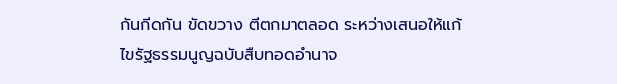กันกีดกัน ขัดขวาง ตีตกมาตลอด ระหว่างเสนอให้แก้ไขรัฐธรรมนูญฉบับสืบทอดอำนาจ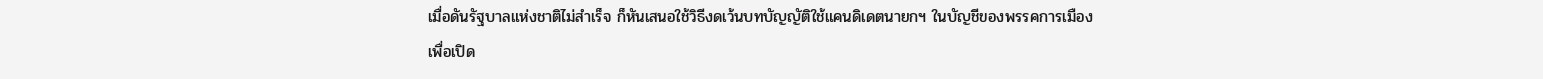เมื่อดันรัฐบาลแห่งชาติไม่สำเร็จ ก็หันเสนอใช้วิธีงดเว้นบทบัญญัติใช้แคนดิเดตนายกฯ ในบัญชีของพรรคการเมือง
เพื่อเปิด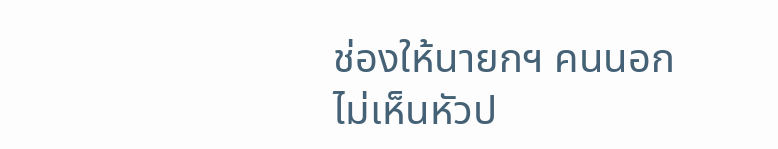ช่องให้นายกฯ คนนอก
ไม่เห็นหัวป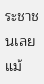ระชาชนเลยแม้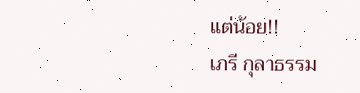แต่น้อย!!
เภรี กุลาธรรม